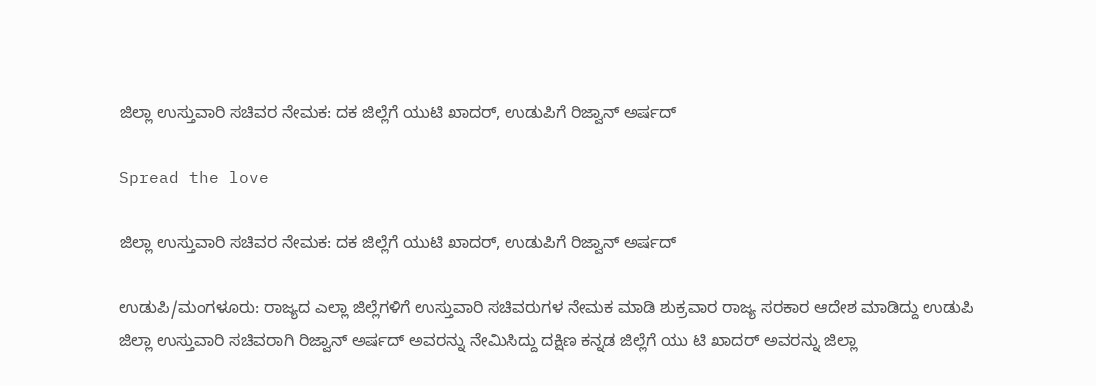ಜಿಲ್ಲಾ ಉಸ್ತುವಾರಿ ಸಚಿವರ ನೇಮಕ: ದಕ ಜಿಲ್ಲೆಗೆ ಯುಟಿ ಖಾದರ್, ಉಡುಪಿಗೆ ರಿಜ್ವಾನ್ ಅರ್ಷದ್

Spread the love

ಜಿಲ್ಲಾ ಉಸ್ತುವಾರಿ ಸಚಿವರ ನೇಮಕ: ದಕ ಜಿಲ್ಲೆಗೆ ಯುಟಿ ಖಾದರ್, ಉಡುಪಿಗೆ ರಿಜ್ವಾನ್ ಅರ್ಷದ್

ಉಡುಪಿ/ಮಂಗಳೂರು: ರಾಜ್ಯದ ಎಲ್ಲಾ ಜಿಲ್ಲೆಗಳಿಗೆ ಉಸ್ತುವಾರಿ ಸಚಿವರುಗಳ ನೇಮಕ ಮಾಡಿ ಶುಕ್ರವಾರ ರಾಜ್ಯ ಸರಕಾರ ಆದೇಶ ಮಾಡಿದ್ದು ಉಡುಪಿ ಜಿಲ್ಲಾ ಉಸ್ತುವಾರಿ ಸಚಿವರಾಗಿ ರಿಜ್ವಾನ್ ಅರ್ಷದ್ ಅವರನ್ನು ನೇಮಿಸಿದ್ದು ದಕ್ಷಿಣ ಕನ್ನಡ ಜಿಲ್ಲೆಗೆ ಯು ಟಿ ಖಾದರ್ ಅವರನ್ನು ಜಿಲ್ಲಾ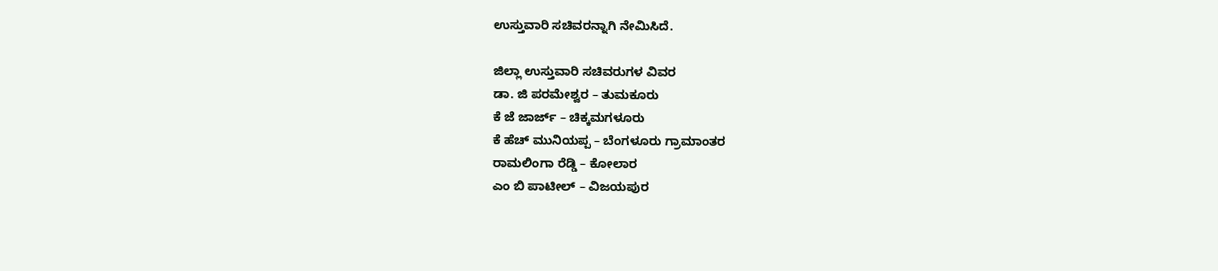ಉಸ್ತುವಾರಿ ಸಚಿವರನ್ನಾಗಿ ನೇಮಿಸಿದೆ.

ಜಿಲ್ಲಾ ಉಸ್ತುವಾರಿ ಸಚಿವರುಗಳ ವಿವರ
ಡಾ. ಜಿ ಪರಮೇಶ್ವರ – ತುಮಕೂರು
ಕೆ ಜೆ ಜಾರ್ಜ್ – ಚಿಕ್ಕಮಗಳೂರು
ಕೆ ಹೆಚ್ ಮುನಿಯಪ್ಪ – ಬೆಂಗಳೂರು ಗ್ರಾಮಾಂತರ
ರಾಮಲಿಂಗಾ ರೆಡ್ಡಿ – ಕೋಲಾರ
ಎಂ ಬಿ ಪಾಟೀಲ್ – ವಿಜಯಪುರ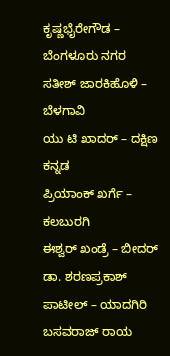ಕೃಷ್ಣಭೈರೇಗೌಡ – ಬೆಂಗಳೂರು ನಗರ
ಸತೀಶ್ ಜಾರಕಿಹೊಳಿ – ಬೆಳಗಾವಿ
ಯು ಟಿ ಖಾದರ್ – ದಕ್ಷಿಣ ಕನ್ನಡ
ಪ್ರಿಯಾಂಕ್ ಖರ್ಗೆ – ಕಲಬುರಗಿ
ಈಶ್ವರ್ ಖಂಡ್ರೆ – ಬೀದರ್
ಡಾ. ಶರಣಪ್ರಕಾಶ್ ಪಾಟೀಲ್ – ಯಾದಗಿರಿ
ಬಸವರಾಜ್ ರಾಯ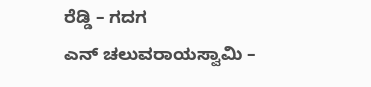ರೆಡ್ಡಿ – ಗದಗ
ಎನ್ ಚಲುವರಾಯಸ್ವಾಮಿ –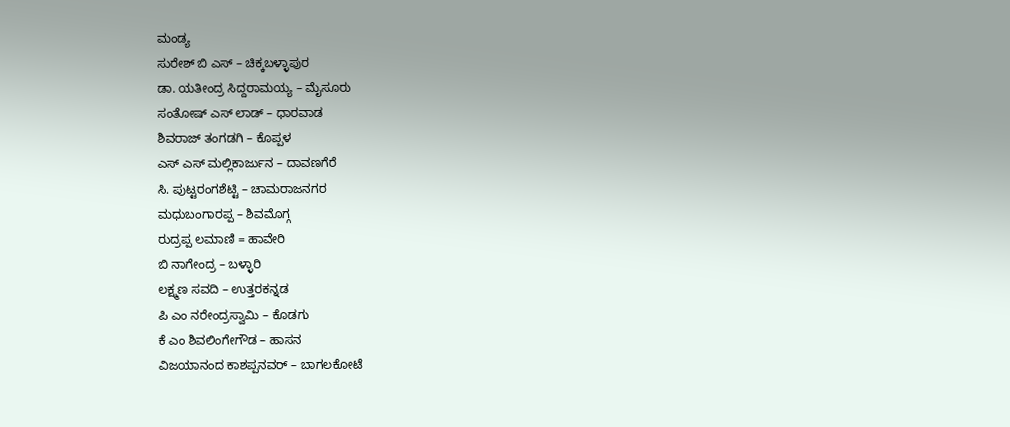ಮಂಡ್ಯ
ಸುರೇಶ್ ಬಿ ಎಸ್ – ಚಿಕ್ಕಬಳ್ಳಾಪುರ
ಡಾ. ಯತೀಂದ್ರ ಸಿದ್ದರಾಮಯ್ಯ – ಮೈಸೂರು
ಸಂತೋಷ್ ಎಸ್ ಲಾಡ್ – ಧಾರವಾಡ
ಶಿವರಾಜ್ ತಂಗಡಗಿ – ಕೊಪ್ಪಳ
ಎಸ್ ಎಸ್ ಮಲ್ಲಿಕಾರ್ಜುನ – ದಾವಣಗೆರೆ
ಸಿ. ಪುಟ್ಟರಂಗಶೆಟ್ಟಿ – ಚಾಮರಾಜನಗರ
ಮಧುಬಂಗಾರಪ್ಪ – ಶಿವಮೊಗ್ಗ
ರುದ್ರಪ್ಪ ಲಮಾಣಿ = ಹಾವೇರಿ
ಬಿ ನಾಗೇಂದ್ರ – ಬಳ್ಳಾರಿ
ಲಕ್ಷ್ಮಣ ಸವದಿ – ಉತ್ತರಕನ್ನಡ
ಪಿ ಎಂ ನರೇಂದ್ರಸ್ವಾಮಿ – ಕೊಡಗು
ಕೆ ಎಂ ಶಿವಲಿಂಗೇಗೌಡ – ಹಾಸನ
ವಿಜಯಾನಂದ ಕಾಶಪ್ಪನವರ್ – ಬಾಗಲಕೋಟೆ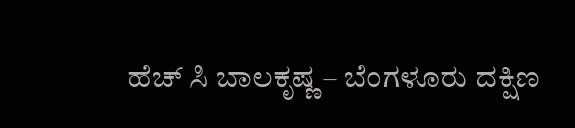ಹೆಚ್ ಸಿ ಬಾಲಕೃಷ್ಣ – ಬೆಂಗಳೂರು ದಕ್ಷಿಣ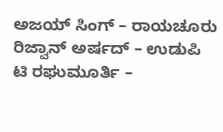ಅಜಯ್ ಸಿಂಗ್ – ರಾಯಚೂರು
ರಿಜ್ವಾನ್ ಅರ್ಷದ್ – ಉಡುಪಿ
ಟಿ ರಘುಮೂರ್ತಿ –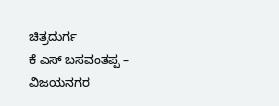ಚಿತ್ರದುರ್ಗ
ಕೆ ಎಸ್ ಬಸವಂತಪ್ಪ – ವಿಜಯನಗರ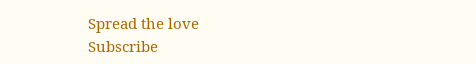Spread the love
Subscribe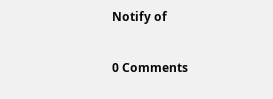Notify of

0 Comments